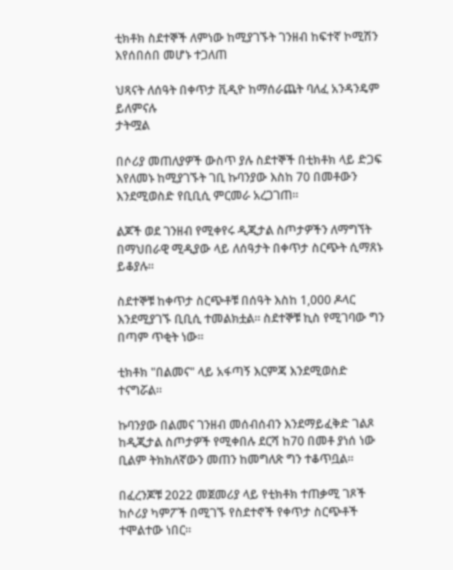ቲክቶክ ስደተኞች ለምነው ከሚያገኙት ገንዘብ ከፍተኛ ኮሚሽን እየሰበሰበ መሆኑ ተጋለጠ

ህጻናት ለሰዓት በቀጥታ ቪዲዮ ከማሰራጨት ባለፈ አንዳንዴም ይለምናሉ
ታትሟል

በሶሪያ መጠለያዎች ውስጥ ያሉ ስደተኞች በቲክቶክ ላይ ድጋፍ እየለመኑ ከሚያገኙት ገቢ ኩባንያው እስከ 70 በመቶውን እንደሚወስድ የቢቢሲ ምርመራ አረጋገጠ።

ልጆች ወደ ገንዘብ የሚቀየሩ ዲጂታል ስጦታዎችን ለማግኘት በማህበራዊ ሚዲያው ላይ ለሰዓታት በቀጥታ ስርጭት ሲማጸኑ ይቆያሉ።

ስደተኞቹ ከቀጥታ ስርጭቶቹ በሰዓት እስከ 1,000 ዶላር እንደሚያገኙ ቢቢሲ ተመልክቷል። ስደተኞቹ ኪስ የሚገባው ግን በጣም ጥቂት ነው።

ቲክቶክ "በልመና" ላይ አፋጣኝ እርምጃ እንደሚወስድ ተናግሯል።

ኩባንያው በልመና ገንዘብ መሰብሰብን እንደማይፈቅድ ገልጾ ከዲጂታል ስጦታዎች የሚቀበሉ ደርሻ ከ70 በመቶ ያነሰ ነው ቢልም ትክክለኛውን መጠን ከመግለጽ ግን ተቆጥቧል።

በፈረንጆቹ 2022 መጀመሪያ ላይ የቲክቶክ ተጠቃሚ ገጾች ከሶሪያ ካምፖች በሚገኙ የስደተኖች የቀጥታ ስርጭቶች ተሞልተው ነበር።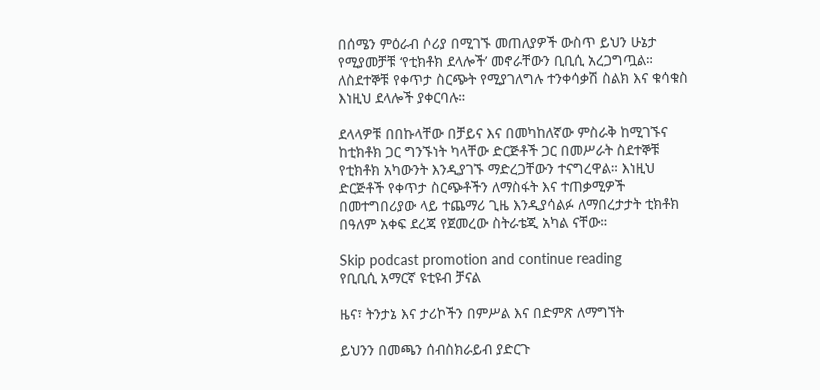በሰሜን ምዕራብ ሶሪያ በሚገኙ መጠለያዎች ውስጥ ይህን ሁኔታ የሚያመቻቹ ‘የቲክቶክ ደላሎች’ መኖራቸውን ቢቢሲ አረጋግጧል። ለስደተኞቹ የቀጥታ ስርጭት የሚያገለግሉ ተንቀሳቃሽ ስልክ እና ቁሳቁስ እነዚህ ደላሎች ያቀርባሉ።

ደላላዎቹ በበኩላቸው በቻይና እና በመካከለኛው ምስራቅ ከሚገኙና ከቲክቶክ ጋር ግንኙነት ካላቸው ድርጅቶች ጋር በመሥራት ስደተኞቹ የቲክቶክ አካውንት እንዲያገኙ ማድረጋቸውን ተናግረዋል። እነዚህ ድርጅቶች የቀጥታ ስርጭቶችን ለማስፋት እና ተጠቃሚዎች በመተግበሪያው ላይ ተጨማሪ ጊዜ እንዲያሳልፉ ለማበረታታት ቲክቶክ በዓለም አቀፍ ደረጃ የጀመረው ስትራቴጂ አካል ናቸው።

Skip podcast promotion and continue reading
የቢቢሲ አማርኛ ዩቲዩብ ቻናል

ዜና፣ ትንታኔ እና ታሪኮችን በምሥል እና በድምጽ ለማግኘት

ይህንን በመጫን ሰብስክራይብ ያድርጉ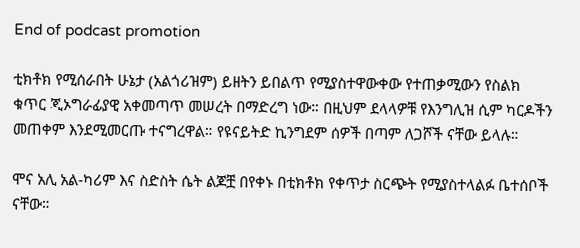End of podcast promotion

ቲክቶክ የሚሰራበት ሁኔታ (አልጎሪዝም) ይዘትን ይበልጥ የሚያስተዋውቀው የተጠቃሚውን የስልክ ቁጥር ጂኦግራፊያዊ አቀመጣጥ መሠረት በማድረግ ነው። በዚህም ደላላዎቹ የእንግሊዝ ሲም ካርዶችን መጠቀም እንደሚመርጡ ተናግረዋል። የዩናይትድ ኪንግደም ሰዎች በጣም ለጋሾች ናቸው ይላሉ።

ሞና አሊ አል-ካሪም እና ስድስት ሴት ልጆቿ በየቀኑ በቲክቶክ የቀጥታ ስርጭት የሚያስተላልፉ ቤተሰቦች ናቸው።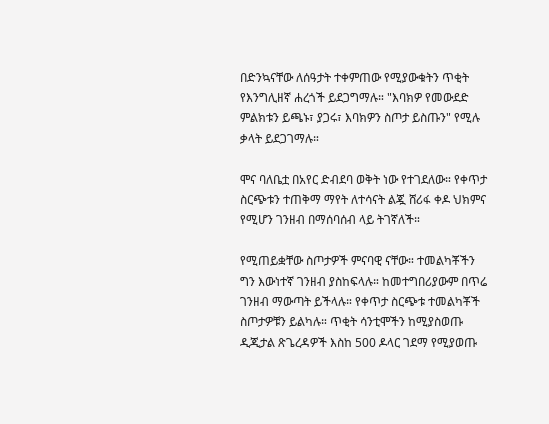በድንኳናቸው ለሰዓታት ተቀምጠው የሚያውቁትን ጥቂት የእንግሊዘኛ ሐረጎች ይደጋግማሉ። "እባክዎ የመውደድ ምልክቱን ይጫኑ፣ ያጋሩ፣ እባክዎን ስጦታ ይስጡን" የሚሉ ቃላት ይደጋገማሉ።

ሞና ባለቤቷ በአየር ድብደባ ወቅት ነው የተገደለው። የቀጥታ ስርጭቱን ተጠቅማ ማየት ለተሳናት ልጇ ሸሪፋ ቀዶ ህክምና የሚሆን ገንዘብ በማሰባሰብ ላይ ትገኛለች።

የሚጠይቋቸው ስጦታዎች ምናባዊ ናቸው። ተመልካቾችን ግን እውነተኛ ገንዘብ ያስከፍላሉ። ከመተግበሪያውም በጥሬ ገንዘብ ማውጣት ይችላሉ። የቀጥታ ስርጭቱ ተመልካቾች ስጦታዎቹን ይልካሉ። ጥቂት ሳንቲሞችን ከሚያስወጡ ዲጂታል ጽጌረዳዎች እስከ 500 ዶላር ገደማ የሚያወጡ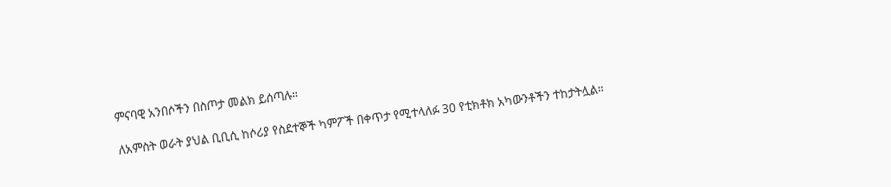ምናባዊ አንበሶችን በስጦታ መልክ ይሰጣሉ።

ለአምስት ወራት ያህል ቢቢሲ ከሶሪያ የስደተኞች ካምፖች በቀጥታ የሚተላለፉ 30 የቲክቶክ አካውንቶችን ተከታትሏል።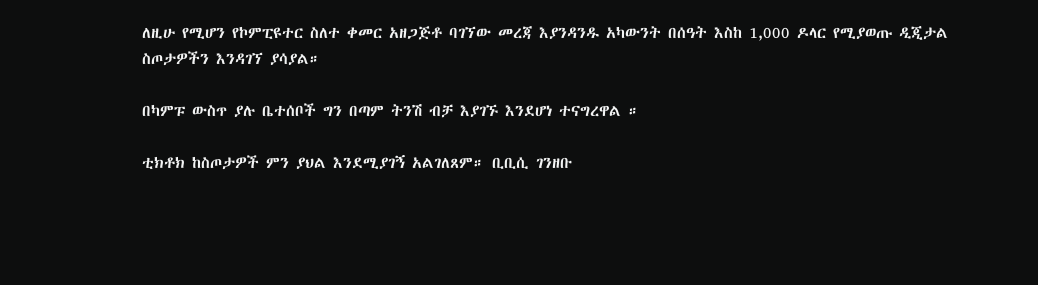ለዚሁ የሚሆን የኮምፒዩተር ስለተ ቀመር አዘጋጅቶ ባገኘው መረጃ እያንዳንዱ አካውንት በሰዓት እስከ 1,000 ዶላር የሚያወጡ ዲጂታል ስጦታዎችን እንዳገኘ ያሳያል።

በካምፑ ውስጥ ያሉ ቤተሰቦች ግን በጣም ትንሽ ብቻ እያገኙ እንደሆነ ተናግረዋል ።

ቲክቶክ ከስጦታዎች ምን ያህል እንደሚያገኝ አልገለጸም። ቢቢሲ ገንዘቡ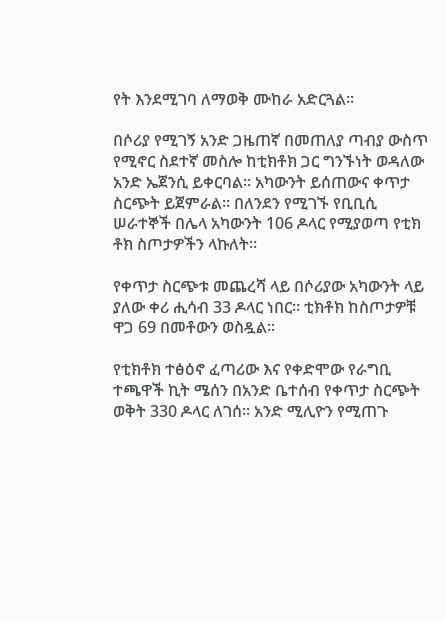የት እንደሚገባ ለማወቅ ሙከራ አድርጓል።

በሶሪያ የሚገኝ አንድ ጋዜጠኛ በመጠለያ ጣብያ ውስጥ የሚኖር ስደተኛ መስሎ ከቲክቶክ ጋር ግንኙነት ወዳለው አንድ ኤጀንሲ ይቀርባል። አካውንት ይሰጠውና ቀጥታ ስርጭት ይጀምራል። በለንደን የሚገኙ የቢቢሲ ሠራተኞች በሌላ አካውንት 106 ዶላር የሚያወጣ የቲክ ቶክ ስጦታዎችን ላኩለት።

የቀጥታ ስርጭቱ መጨረሻ ላይ በሶሪያው አካውንት ላይ ያለው ቀሪ ሒሳብ 33 ዶላር ነበር። ቲክቶክ ከስጦታዎቹ ዋጋ 69 በመቶውን ወስዷል።

የቲክቶክ ተፅዕኖ ፈጣሪው እና የቀድሞው የራግቢ ተጫዋች ኪት ሜሰን በአንድ ቤተሰብ የቀጥታ ስርጭት ወቅት 330 ዶላር ለገሰ። አንድ ሚሊዮን የሚጠጉ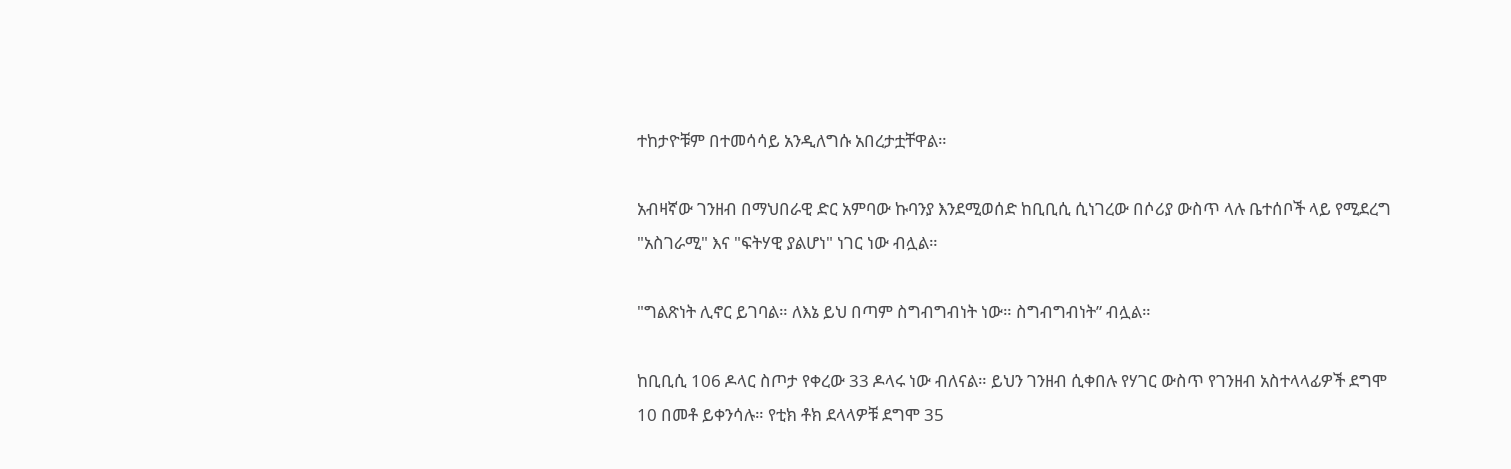ተከታዮቹም በተመሳሳይ አንዲለግሱ አበረታቷቸዋል።

አብዛኛው ገንዘብ በማህበራዊ ድር አምባው ኩባንያ እንደሚወሰድ ከቢቢሲ ሲነገረው በሶሪያ ውስጥ ላሉ ቤተሰቦች ላይ የሚደረግ "አስገራሚ" እና "ፍትሃዊ ያልሆነ" ነገር ነው ብሏል።

"ግልጽነት ሊኖር ይገባል። ለእኔ ይህ በጣም ስግብግብነት ነው። ስግብግብነት” ብሏል።

ከቢቢሲ 106 ዶላር ስጦታ የቀረው 33 ዶላሩ ነው ብለናል። ይህን ገንዘብ ሲቀበሉ የሃገር ውስጥ የገንዘብ አስተላላፊዎች ደግሞ 10 በመቶ ይቀንሳሉ። የቲክ ቶክ ደላላዎቹ ደግሞ 35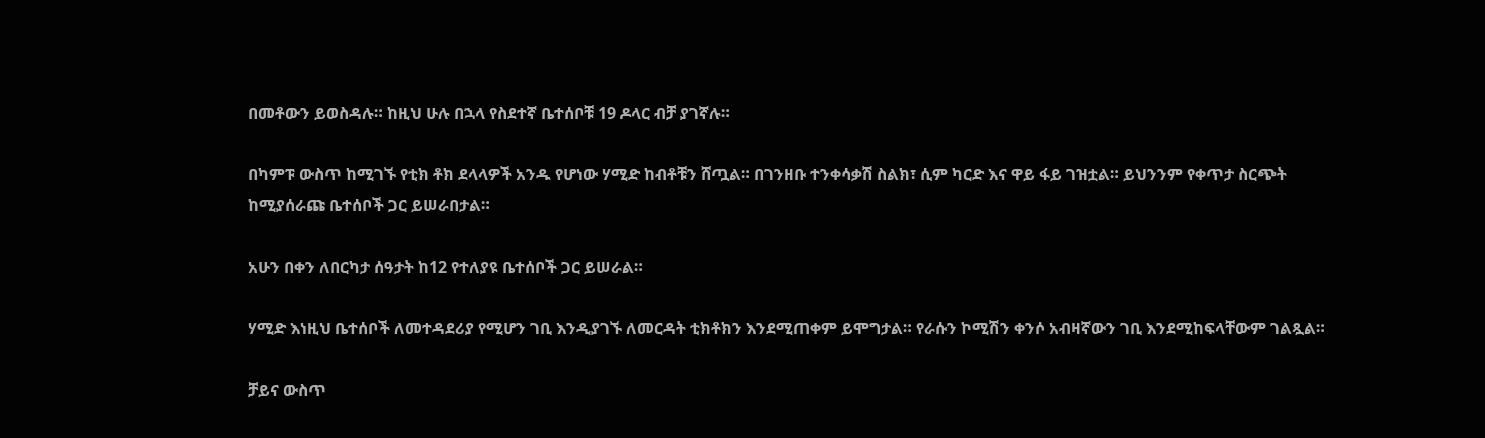በመቶውን ይወስዳሉ። ከዚህ ሁሉ በኋላ የስደተኛ ቤተሰቦቹ 19 ዶላር ብቻ ያገኛሉ።

በካምፑ ውስጥ ከሚገኙ የቲክ ቶክ ደላላዎች አንዱ የሆነው ሃሚድ ከብቶቹን ሸጧል። በገንዘቡ ተንቀሳቃሽ ስልክ፣ ሲም ካርድ እና ዋይ ፋይ ገዝቷል። ይህንንም የቀጥታ ስርጭት ከሚያሰራጩ ቤተሰቦች ጋር ይሠራበታል።

አሁን በቀን ለበርካታ ሰዓታት ከ12 የተለያዩ ቤተሰቦች ጋር ይሠራል።

ሃሚድ እነዚህ ቤተሰቦች ለመተዳደሪያ የሚሆን ገቢ እንዲያገኙ ለመርዳት ቲክቶክን እንደሚጠቀም ይሞግታል። የራሱን ኮሚሽን ቀንሶ አብዛኛውን ገቢ እንደሚከፍላቸውም ገልጿል።

ቻይና ውስጥ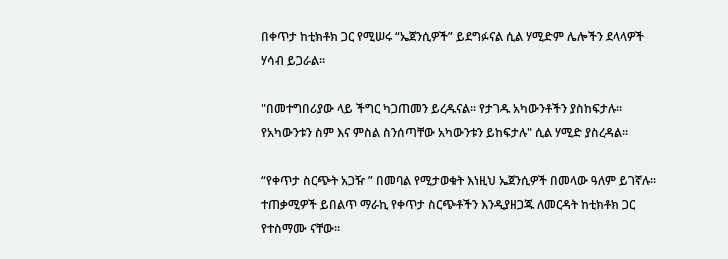በቀጥታ ከቲክቶክ ጋር የሚሠሩ “ኤጀንሲዎች” ይደግፉናል ሲል ሃሚድም ሌሎችን ደላላዎች ሃሳብ ይጋራል።

"በመተግበሪያው ላይ ችግር ካጋጠመን ይረዱናል። የታገዱ አካውንቶችን ያስከፍታሉ። የአካውንቱን ስም እና ምስል ስንሰጣቸው አካውንቱን ይከፍታሉ" ሲል ሃሚድ ያስረዳል።

“የቀጥታ ስርጭት አጋዥ ” በመባል የሚታወቁት እነዚህ ኤጀንሲዎች በመላው ዓለም ይገኛሉ። ተጠቃሚዎች ይበልጥ ማራኪ የቀጥታ ስርጭቶችን እንዲያዘጋጁ ለመርዳት ከቲክቶክ ጋር የተስማሙ ናቸው።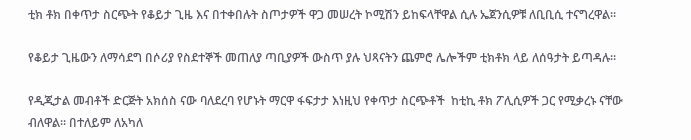ቲክ ቶክ በቀጥታ ስርጭት የቆይታ ጊዜ እና በተቀበሉት ስጦታዎች ዋጋ መሠረት ኮሚሽን ይከፍላቸዋል ሲሉ ኤጀንሲዎቹ ለቢቢሲ ተናግረዋል።

የቆይታ ጊዜውን ለማሳደግ በሶሪያ የስደተኞች መጠለያ ጣቢያዎች ውስጥ ያሉ ህጻናትን ጨምሮ ሌሎችም ቲክቶክ ላይ ለሰዓታት ይጣዳሉ።

የዲጂታል መብቶች ድርጅት አክሰስ ናው ባለደረባ የሆኑት ማርዋ ፋፍታታ እነዚህ የቀጥታ ስርጭቶች  ከቲኪ ቶክ ፖሊሲዎች ጋር የሚቃረኑ ናቸው ብለዋል። በተለይም ለአካለ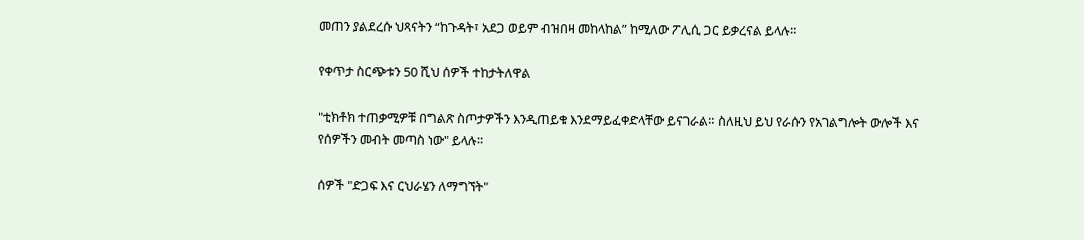መጠን ያልደረሱ ህጻናትን “ከጉዳት፣ አደጋ ወይም ብዝበዛ መከላከል” ከሚለው ፖሊሲ ጋር ይቃረናል ይላሉ።

የቀጥታ ስርጭቱን 50 ሺህ ሰዎች ተከታትለዋል

"ቲክቶክ ተጠቃሚዎቹ በግልጽ ስጦታዎችን እንዲጠይቁ እንደማይፈቀድላቸው ይናገራል። ስለዚህ ይህ የራሱን የአገልግሎት ውሎች እና የሰዎችን መብት መጣስ ነው" ይላሉ።

ሰዎች "ድጋፍ እና ርህራሄን ለማግኘት"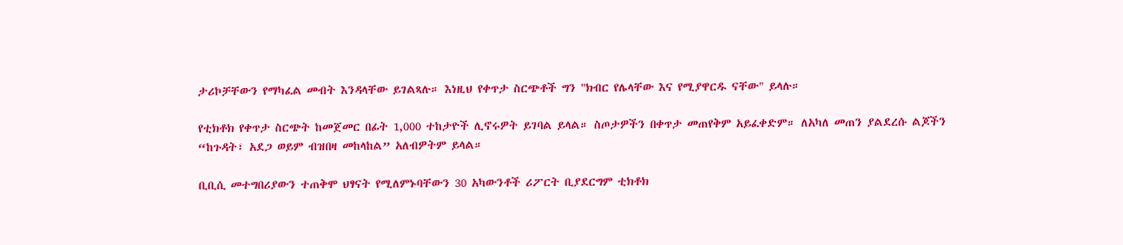ታሪኮቻቸውን የማካፈል መብት እንዳላቸው ይገልጻሉ። እነዚህ የቀጥታ ስርጭቶች ግን "ክብር የሌላቸው እና የሚያዋርዱ ናቸው" ይላሉ።

የቲክቶክ የቀጥታ ስርጭት ከመጀመር በፊት 1,000 ተከታዮች ሊኖሩዎት ይገባል ይላል። ስጦታዎችን በቀጥታ መጠየቅም አይፈቀድም። ለአካለ መጠን ያልደረሱ ልጆችን “ከጉዳት፣ አደጋ ወይም ብዝበዛ መከላከል” አለብዎትም ይላል።

ቢቢሲ መተግበሪያውን ተጠቅሞ ህፃናት የሚለምኑባቸውን 30 አካውንቶች ሪፖርት ቢያደርግም ቲክቶክ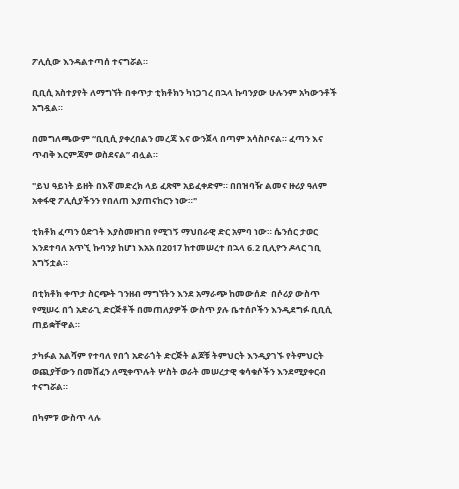ፖሊሲው እንዳልተጣሰ ተናግሯል።

ቢቢሲ አስተያየት ለማግኘት በቀጥታ ቲክቶክን ካነጋገረ በኋላ ኩባንያው ሁሉንም አካውንቶች አግዷል።

በመግለጫውም “ቢቢሲ ያቀረበልን መረጃ እና ውንጀላ በጣም አሳስቦናል። ፈጣን እና ጥብቅ እርምጃም ወስደናል” ብሏል።

"ይህ ዓይነት ይዘት በእኛ መድረክ ላይ ፈጽሞ አይፈቀድም። በበዝባዥ ልመና ዙሪያ ዓለም አቀፋዊ ፖሊሲያችንን የበለጠ እያጠናከርን ነው።"

ቲክቶክ ፈጣን ዕድገት እያስመዘገበ የሚገኝ ማህበራዊ ድር አምባ ነው። ሴንሰር ታወር እንደተባለ አጥኚ ኩባንያ ከሆነ እአአ በ2017 ከተመሠረተ በኋላ 6.2 ቢሊዮን ዶላር ገቢ አግኝቷል።

በቲክቶክ ቀጥታ ስርጭት ገንዘብ ማግኘትን እንደ አማራጭ ከመውሰድ  በሶሪያ ውስጥ የሚሠሩ በጎ አድራጊ ድርጅቶች በመጠለያዎች ውስጥ ያሉ ቤተሰቦችን እንዲደግፉ ቢቢሲ ጠይቋቸዋል።

ታካፉል አልሻም የተባለ የበጎ አድራጎት ድርጅት ልጆቹ ትምህርት እንዲያገኙ የትምህርት ወጪያቸውን በመሸፈን ለሚቀጥሉት ሦስት ወራት መሠረታዊ ቁሳቁሶችን እንደሚያቀርብ ተናግሯል።

በካምፑ ውስጥ ላሉ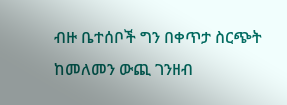ብዙ ቤተሰቦች ግን በቀጥታ ስርጭት ከመለመን ውጪ ገንዘብ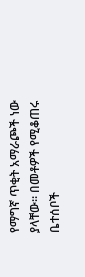የማግኛ ጥቂት አማራጮች ነው ያላቸው። በመቶዎች የሚቆጠሩ ቤተሰቦች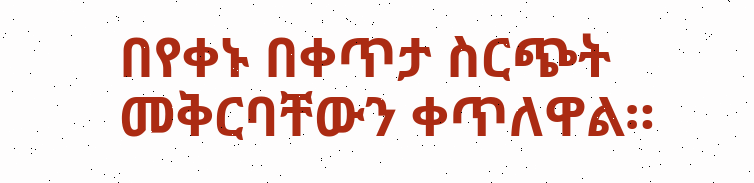በየቀኑ በቀጥታ ስርጭት መቅርባቸውን ቀጥለዋል።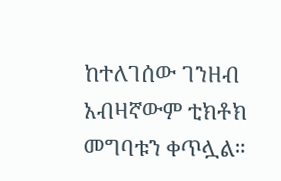ከተለገሰው ገንዘብ አብዛኛውም ቲክቶክ መግባቱን ቀጥሏል።